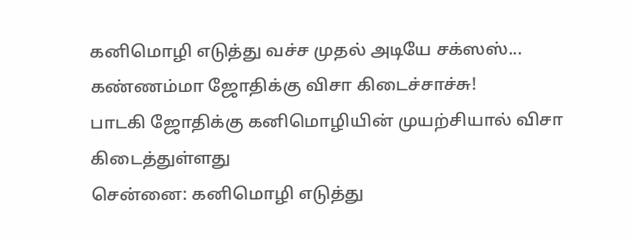கனிமொழி எடுத்து வச்ச முதல் அடியே சக்ஸஸ்... கண்ணம்மா ஜோதிக்கு விசா கிடைச்சாச்சு!
பாடகி ஜோதிக்கு கனிமொழியின் முயற்சியால் விசா கிடைத்துள்ளது
சென்னை: கனிமொழி எடுத்து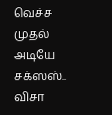வெச்ச முதல் அடியே சக்ஸஸ்.. விசா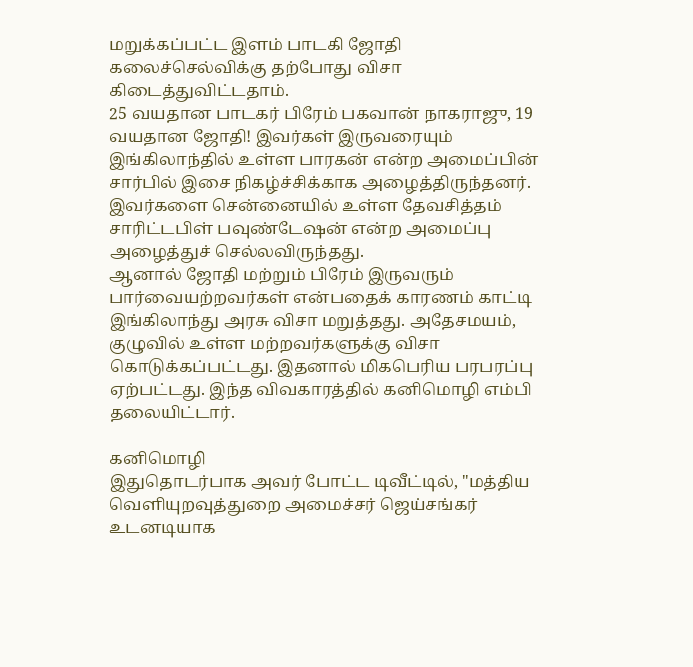மறுக்கப்பட்ட இளம் பாடகி ஜோதி கலைச்செல்விக்கு தற்போது விசா கிடைத்துவிட்டதாம்.
25 வயதான பாடகர் பிரேம் பகவான் நாகராஜு, 19 வயதான ஜோதி! இவர்கள் இருவரையும் இங்கிலாந்தில் உள்ள பாரகன் என்ற அமைப்பின் சார்பில் இசை நிகழ்ச்சிக்காக அழைத்திருந்தனர். இவர்களை சென்னையில் உள்ள தேவசித்தம் சாரிட்டபிள் பவுண்டேஷன் என்ற அமைப்பு அழைத்துச் செல்லவிருந்தது.
ஆனால் ஜோதி மற்றும் பிரேம் இருவரும் பார்வையற்றவர்கள் என்பதைக் காரணம் காட்டி இங்கிலாந்து அரசு விசா மறுத்தது. அதேசமயம், குழுவில் உள்ள மற்றவர்களுக்கு விசா கொடுக்கப்பட்டது. இதனால் மிகபெரிய பரபரப்பு ஏற்பட்டது. இந்த விவகாரத்தில் கனிமொழி எம்பி தலையிட்டார்.

கனிமொழி
இதுதொடர்பாக அவர் போட்ட டிவீட்டில், "மத்திய வெளியுறவுத்துறை அமைச்சர் ஜெய்சங்கர் உடனடியாக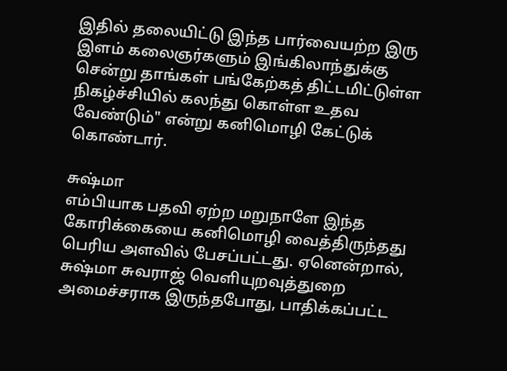இதில் தலையிட்டு இந்த பார்வையற்ற இரு இளம் கலைஞர்களும் இங்கிலாந்துக்கு சென்று தாங்கள் பங்கேற்கத் திட்டமிட்டுள்ள நிகழ்ச்சியில் கலந்து கொள்ள உதவ வேண்டும்" என்று கனிமொழி கேட்டுக் கொண்டார்.

சுஷ்மா
எம்பியாக பதவி ஏற்ற மறுநாளே இந்த கோரிக்கையை கனிமொழி வைத்திருந்தது பெரிய அளவில் பேசப்பட்டது. ஏனென்றால், சுஷ்மா சுவராஜ் வெளியுறவுத்துறை அமைச்சராக இருந்தபோது, பாதிக்கப்பட்ட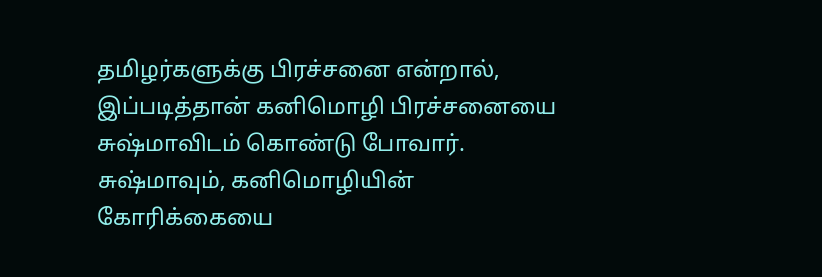தமிழர்களுக்கு பிரச்சனை என்றால், இப்படித்தான் கனிமொழி பிரச்சனையை சுஷ்மாவிடம் கொண்டு போவார். சுஷ்மாவும், கனிமொழியின் கோரிக்கையை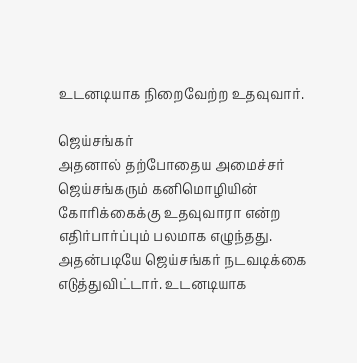உடனடியாக நிறைவேற்ற உதவுவார்.

ஜெய்சங்கர்
அதனால் தற்போதைய அமைச்சர் ஜெய்சங்கரும் கனிமொழியின் கோரிக்கைக்கு உதவுவாரா என்ற எதிர்பார்ப்பும் பலமாக எழுந்தது. அதன்படியே ஜெய்சங்கர் நடவடிக்கை எடுத்துவிட்டார். உடனடியாக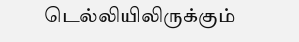டெல்லியிலிருக்கும்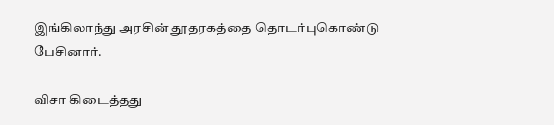இங்கிலாந்து அரசின் தூதரகத்தை தொடர்புகொண்டு பேசினார்.

விசா கிடைத்தது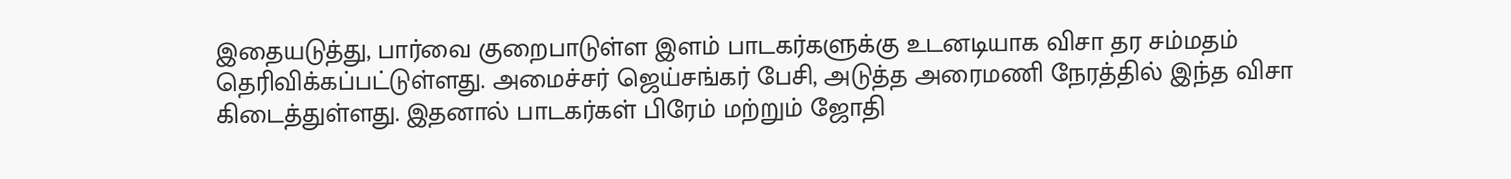இதையடுத்து, பார்வை குறைபாடுள்ள இளம் பாடகர்களுக்கு உடனடியாக விசா தர சம்மதம் தெரிவிக்கப்பட்டுள்ளது. அமைச்சர் ஜெய்சங்கர் பேசி, அடுத்த அரைமணி நேரத்தில் இந்த விசா கிடைத்துள்ளது. இதனால் பாடகர்கள் பிரேம் மற்றும் ஜோதி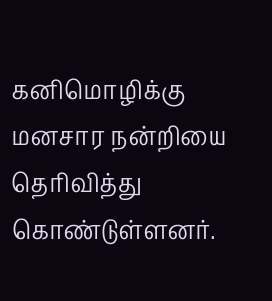கனிமொழிக்கு மனசார நன்றியை தெரிவித்து கொண்டுள்ளனர்.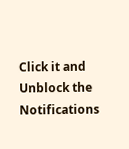Click it and Unblock the Notifications